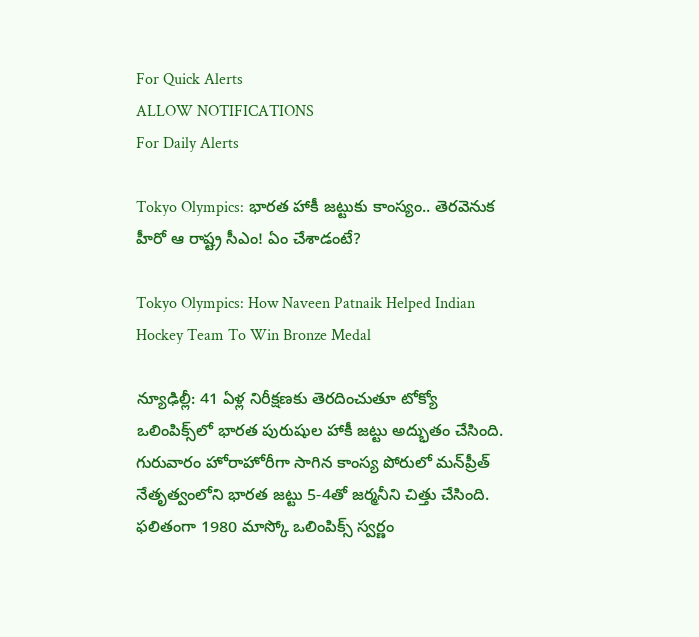For Quick Alerts
ALLOW NOTIFICATIONS
For Daily Alerts

Tokyo Olympics: భారత హాకీ జట్టుకు కాంస్యం.. తెరవెనుక హీరో ఆ రాష్ట్ర సీఎం! ఏం చేశాడంటే?

Tokyo Olympics: How Naveen Patnaik Helped Indian Hockey Team To Win Bronze Medal

న్యూఢిల్లీ: 41 ఏళ్ల నిరీక్షణకు తెరదించుతూ టోక్యో ఒలింపిక్స్‌లో భారత పురుషుల హాకీ జట్టు అద్భుతం చేసింది. గురువారం హోరాహోరీగా సాగిన కాంస్య పోరులో మన్‌ప్రీత్ నేతృత్వంలోని భారత జట్టు 5-4తో జర్మనీని చిత్తు చేసింది. ఫలితంగా 1980 మాస్కో ఒలింపిక్స్ స్వర్ణం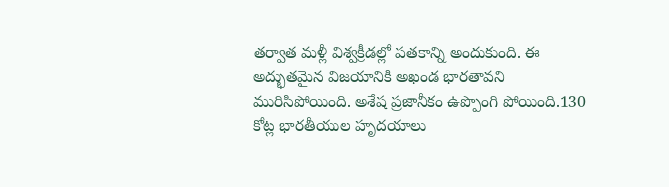తర్వాత మళ్లీ విశ్వక్రీడల్లో పతకాన్ని అందుకుంది. ఈ అద్భుతమైన విజయానికి అఖండ భారతావని మురిసిపోయింది. అశేష ప్రజానీకం ఉప్పొంగి పోయింది.130 కోట్ల భారతీయుల హృదయాలు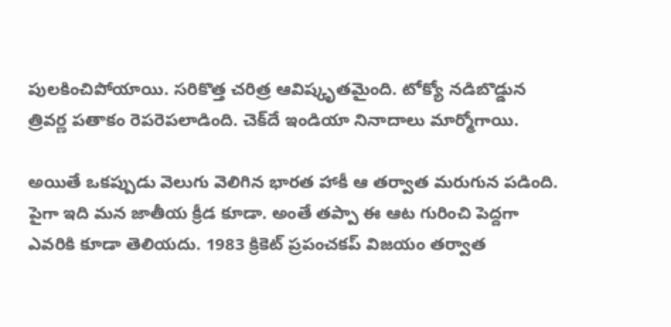పులకించిపోయాయి. సరికొత్త చరిత్ర ఆవిష్కృతమైంది. టోక్యో నడిబొడ్డున త్రివర్ణ పతాకం రెపరెపలాడింది. చెక్‌దే ఇండియా నినాదాలు మార్మోగాయి.

అయితే ఒకప్పుడు వెలుగు వెలిగిన భారత హాకీ ఆ తర్వాత మరుగున పడింది. పైగా ఇది మన జాతీయ క్రీడ కూడా. అంతే తప్పా ఈ ఆట గురించి పెద్దగా ఎవరికి కూడా తెలియదు. 1983 క్రికెట్ ప్రపంచకప్ విజయం తర్వాత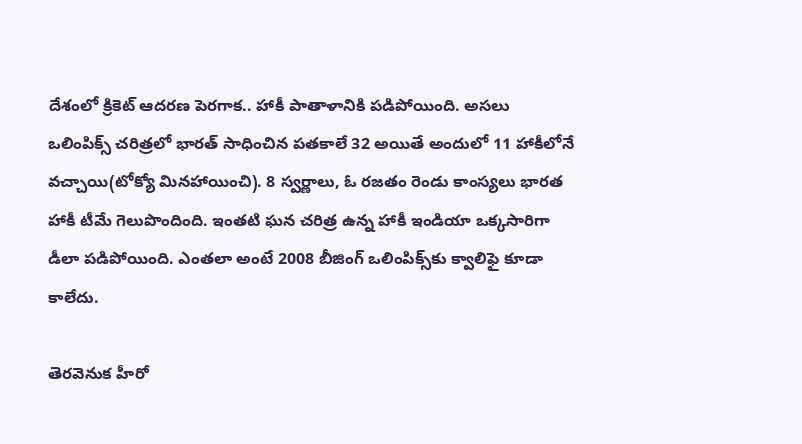దేశంలో క్రికెట్ ఆదరణ పెరగాక.. హాకీ పాతాళానికి పడిపోయింది. అసలు ఒలింపిక్స్‌ చరిత్రలో భారత్ సాధించిన పతకాలే 32 అయితే అందులో 11 హాకీలోనే వచ్చాయి(టోక్యో మినహాయించి). 8 స్వర్ణాలు, ఓ రజతం రెండు కాంస్యలు భారత హాకీ టీమే గెలుపొందింది. ఇంతటి ఘన చరిత్ర ఉన్న హాకీ ఇండియా ఒక్కసారిగా డీలా పడిపోయింది. ఎంతలా అంటే 2008 బీజింగ్ ఒలింపిక్స్‌‌కు క్వాలిఫై కూడా కాలేదు.

తెరవెనుక హీరో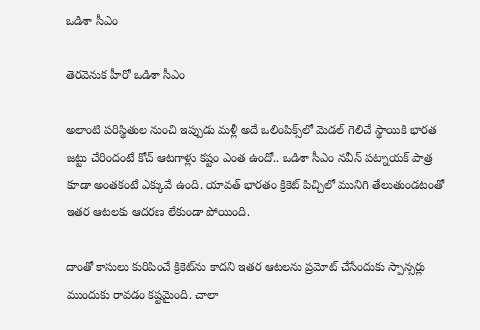ఒడిశా సీఎం

తెరవెనుక హీరో ఒడిశా సీఎం

అలాంటి ప‌రిస్థితుల నుంచి ఇప్పుడు మ‌ళ్లీ అదే ఒలింపిక్స్‌లో మెడ‌ల్ గెలిచే స్థాయికి భారత జట్టు చేరిందంటే కోచ్ ఆటగాళ్లు కష్టం ఎంత ఉందో.. ఒడిశా సీఎం నవీన్ పట్నాయక్ పాత్ర కూడా అంతకంటే ఎక్కువే ఉంది. యావత్ భారతం క్రికెట్ పిచ్చిలో మునిగి తేలుతుండటంతో ఇతర ఆటలకు ఆదరణ లేకుండా పోయింది.

దాంతో కాసులు కురిపించే క్రికెట్‌ను కాదని ఇతర ఆటలను ప్రమోట్ చేసేందుకు స్పాన్సర్లు ముందుకు రావడం కష్టమైంది. చాలా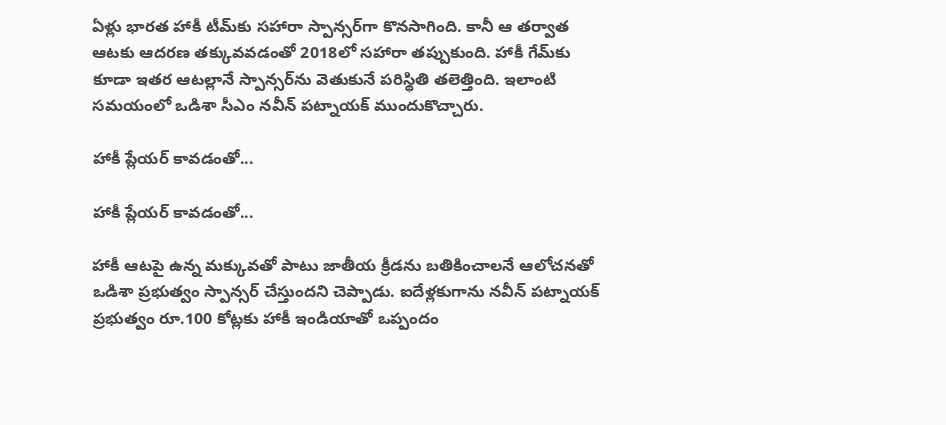ఏళ్లు భారత హాకీ టీమ్‌కు సహారా స్పాన్సర్‌గా కొనసాగింది. కానీ ఆ తర్వాత ఆటకు ఆదరణ తక్కువవడంతో 2018లో సహారా తప్పుకుంది. హాకీ గేమ్‌కు కూడా ఇతర ఆటల్లానే స్పాన్సర్‌ను వెతుకునే పరిస్థితి తలెత్తింది. ఇలాంటి స‌మ‌యంలో ఒడిశా సీఎం నవీన్ ప‌ట్నాయ‌క్ ముందుకొచ్చారు.

హాకీ ప్లేయర్ కావడంతో...

హాకీ ప్లేయర్ కావడంతో...

హాకీ ఆటపై ఉన్న మక్కువతో పాటు జాతీయ క్రీడను బతికించాలనే ఆలోచనతో ఒడిశా ప్రభుత్వం స్పాన్సర్ చేస్తుందని చెప్పాడు. ఐదేళ్ల‌కుగాను నవీన్ ప‌ట్నాయ‌క్ ప్ర‌భుత్వం రూ.100 కోట్లకు హాకీ ఇండియాతో ఒప్పందం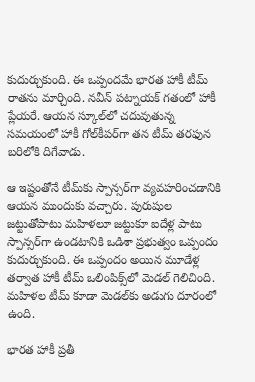కుదుర్చుకుంది. ఈ ఒప్పందమే భారత హాకీ టీమ్ రాత‌ను మార్చింది. న‌వీన్ ప‌ట్నాయ‌క్ గ‌తంలో హాకీ ప్లేయ‌రే. ఆయ‌న స్కూల్‌లో చ‌దువుతున్న స‌మ‌యంలో హాకీ గోల్‌కీప‌ర్‌గా తన టీమ్‌ తరఫున బరిలోకి దిగేవాడు.

ఆ ఇష్టంతోనే టీమ్‌కు స్పాన్స‌ర్‌గా వ్య‌వ‌హ‌రించ‌డానికి ఆయ‌న ముందుకు వ‌చ్చారు. పురుషుల జ‌ట్టుతోపాటు మ‌హిళ‌లూ జ‌ట్టుకూ ఐదేళ్ల పాటు స్పాన్స‌ర్‌గా ఉండ‌టానికి ఒడిశా ప్రభుత్వం ఒప్పందం కుదుర్చుకుంది. ఈ ఒప్పందం అయిన మూడేళ్ల తర్వాత హాకీ టీమ్ ఒలింపిక్స్‌లో మెడల్ గెలిచింది. మ‌హిళల టీమ్ కూడా మెడ‌ల్‌కు అడుగు దూరంలో ఉంది.

భారత హాకీ ప్రతీ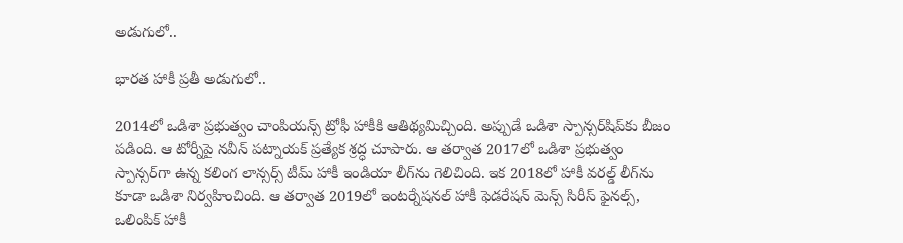అడుగులో..

భారత హాకీ ప్రతీ అడుగులో..

2014లో ఒడిశా ప్ర‌భుత్వం చాంపియ‌న్స్ ట్రోఫీ హాకీకి ఆతిథ్య‌మిచ్చింది. అప్పుడే ఒడిశా స్పాన్స‌ర్‌షిప్‌కు బీజం ప‌డింది. ఆ టోర్నీపై న‌వీన్ ప‌ట్నాయ‌క్ ప్ర‌త్యేక శ్ర‌ద్ధ చూపారు. ఆ త‌ర్వాత 2017లో ఒడిశా ప్ర‌భుత్వం స్పాన్స‌ర్‌గా ఉన్న క‌లింగ లాన్స‌ర్స్ టీమ్ హాకీ ఇండియా లీగ్‌ను గెలిచింది. ఇక 2018లో హాకీ వ‌ర‌ల్డ్ లీగ్‌ను కూడా ఒడిశా నిర్వ‌హించింది. ఆ త‌ర్వాత 2019లో ఇంట‌ర్నేష‌న‌ల్ హాకీ ఫెడ‌రేష‌న్ మెన్స్ సిరీస్ ఫైన‌ల్స్‌, ఒలింపిక్ హాకీ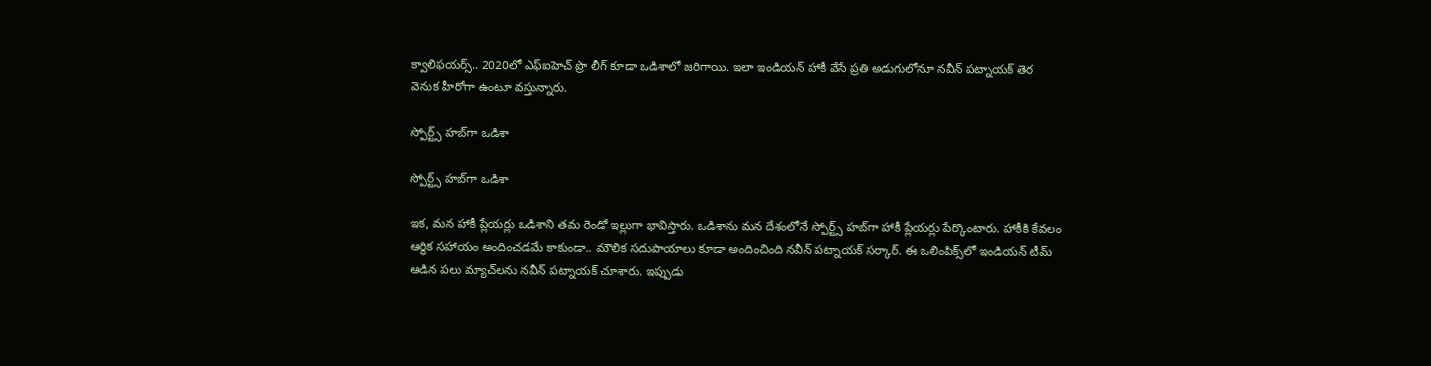క్వాలిఫ‌య‌ర్స్‌.. 2020లో ఎఫ్ఐహెచ్ ప్రొ లీగ్ కూడా ఒడిశాలో జ‌రిగాయి. ఇలా ఇండియ‌న్ హాకీ వేసే ప్ర‌తి అడుగులోనూ న‌వీన్ ప‌ట్నాయ‌క్ తెర వెనుక హీరోగా ఉంటూ వ‌స్తున్నారు.

స్పోర్ట్స్ హబ్‌గా ఒడిశా

స్పోర్ట్స్ హబ్‌గా ఒడిశా

ఇక, మన హాకీ ప్లేయర్లు ఒడిశాని తమ రెండో ఇల్లుగా భావిస్తారు. ఒడిశాను మన దేశంలోనే స్పోర్ట్స్ హబ్‌గా హాకీ ప్లేయర్లు పేర్కొంటారు. హాకీకి కేవలం ఆర్థిక సహాయం అందించడమే కాకుండా.. మౌలిక సదుపాయాలు కూడా అందించింది నవీన్ పట్నాయక్ సర్కార్. ఈ ఒలింపిక్స్‌లో ఇండియ‌న్ టీమ్ ఆడిన ప‌లు మ్యాచ్‌ల‌ను న‌వీన్ ప‌ట్నాయ‌క్ చూశారు. ఇప్పుడు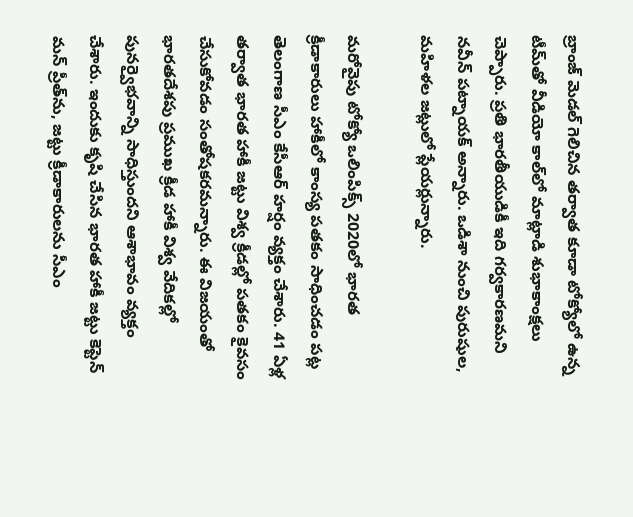బ్రాంజ్ మెడ‌ల్ గెలిచిన త‌ర్వాత కూడా టోక్యోలో ఉన్న టీమ్‌తో వీడియో కాల్‌లో మాట్లాడి శుభాకాంక్ష‌లు చెప్పారు. ప్ర‌తి భార‌తీయుడికీ ఇది గ‌ర్వ‌కార‌ణ‌మ‌ని న‌వీన్ ప‌ట్నాయ‌క్ అన్నారు. ఒడిశా నుంచి పురుషుల, మహిళల జట్లులో ప్లేయర్లున్నారు.

మరోవైపు టోక్యో ఒలింపిక్స్‌ 2020లో భారత క్రీడాకారులు హాకీలో కాంస్య పతకం సాధించడం పట్ల తెలంగాణ సీఎం కేసీఆర్ హర్షం వ్యక్తం చేశారు. 41 ఏళ్ల తర్వాత భారత హాకీ జట్టు విశ్వ క్రీడల్లో పతకం కైవసం చేసుకోవడం సంతోషకరమన్నారు. ఈ విజయంతో భారతదేశపు ప్రముఖ క్రీడ హాకీ విశ్వ వేదికల్లో పునర్వైభవాన్ని సాధిస్తుందని ఆశాభావం వ్యక్తం చేశారు. ఇందుకు కృషి చేసిన భారత హాకీ జట్టు కెప్టెన్ మన్ ప్రీత్‌ను, జట్టు క్రీడాకారులను సీఎం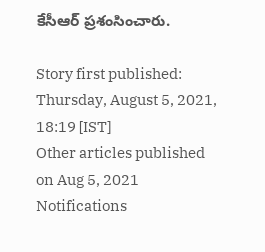కేసీఆర్ ప్రశంసించారు.

Story first published: Thursday, August 5, 2021, 18:19 [IST]
Other articles published on Aug 5, 2021
Notifications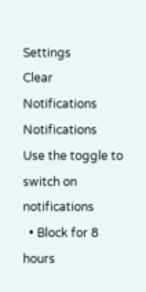Settings
Clear Notifications
Notifications
Use the toggle to switch on notifications
  • Block for 8 hours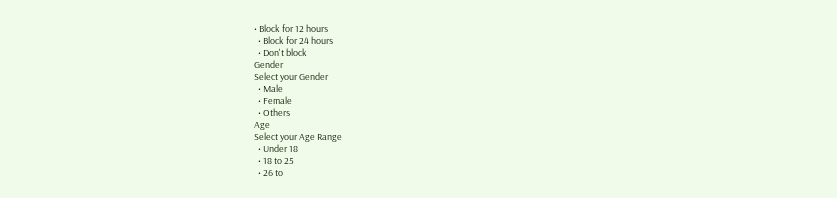• Block for 12 hours
  • Block for 24 hours
  • Don't block
Gender
Select your Gender
  • Male
  • Female
  • Others
Age
Select your Age Range
  • Under 18
  • 18 to 25
  • 26 to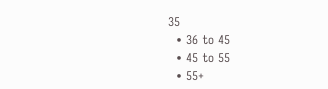35
  • 36 to 45
  • 45 to 55
  • 55+